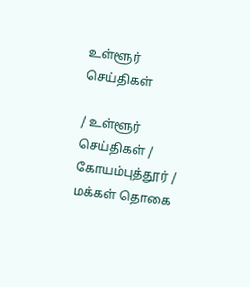உள்ளூர் செய்திகள்

/ உள்ளூர் செய்திகள் / கோயம்புத்தூர் / மக்கள் தொகை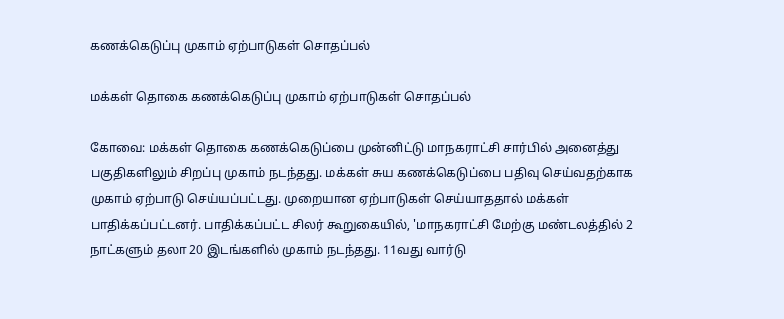கணக்கெடுப்பு முகாம் ஏற்பாடுகள் சொதப்பல்

மக்கள் தொகை கணக்கெடுப்பு முகாம் ஏற்பாடுகள் சொதப்பல்

கோவை: மக்கள் தொகை கணக்கெடுப்பை முன்னிட்டு மாநகராட்சி சார்பில் அனைத்து பகுதிகளிலும் சிறப்பு முகாம் நடந்தது. மக்கள் சுய கணக்கெடுப்பை பதிவு செய்வதற்காக முகாம் ஏற்பாடு செய்யப்பட்டது. முறையான ஏற்பாடுகள் செய்யாததால் மக்கள் பாதிக்கப்பட்டனர். பாதிக்கப்பட்ட சிலர் கூறுகையில், 'மாநகராட்சி மேற்கு மண்டலத்தில் 2 நாட்களும் தலா 20 இடங்களில் முகாம் நடந்தது. 11வது வார்டு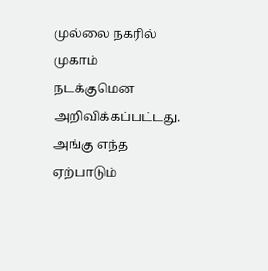முல்லை நகரில் முகாம் நடக்குமென அறிவிக்கப்பட்டது. அங்கு எந்த ஏற்பாடும்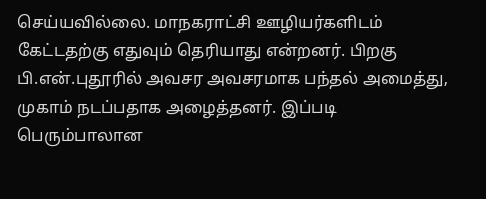செய்யவில்லை. மாநகராட்சி ஊழியர்களிடம் கேட்டதற்கு எதுவும் தெரியாது என்றனர். பிறகு பி.என்.புதூரில் அவசர அவசரமாக பந்தல் அமைத்து, முகாம் நடப்பதாக அழைத்தனர். இப்படி பெரும்பாலான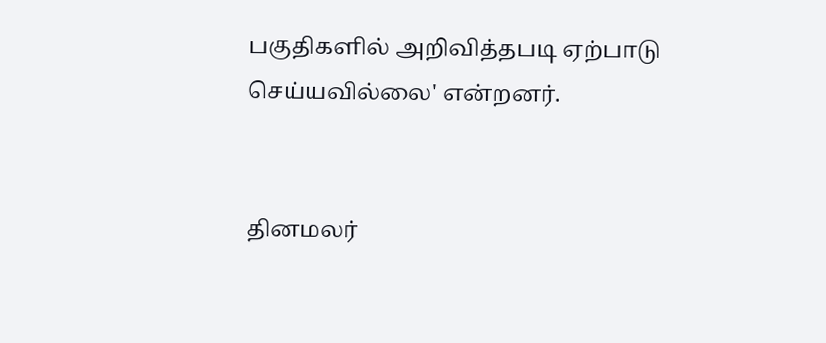பகுதிகளில் அறிவித்தபடி ஏற்பாடு செய்யவில்லை' என்றனர்.


தினமலர்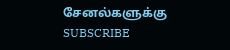சேனல்களுக்கு SUBSCRIBE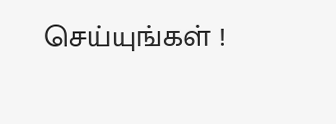செய்யுங்கள் !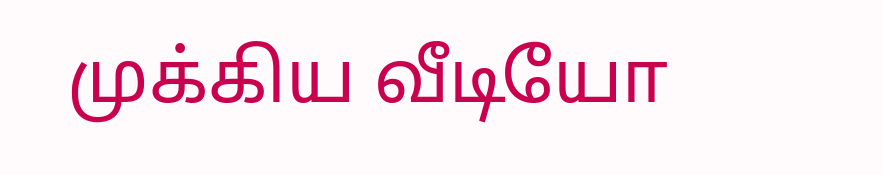முக்கிய வீடியோ